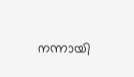നന്നായി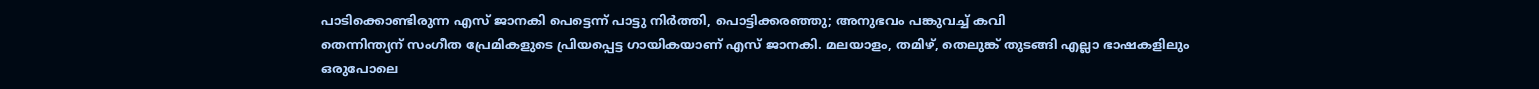പാടിക്കൊണ്ടിരുന്ന എസ് ജാനകി പെട്ടെന്ന് പാട്ടു നിർത്തി, പൊട്ടിക്കരഞ്ഞു; അനുഭവം പങ്കുവച്ച് കവി
തെന്നിന്ത്യന് സംഗീത പ്രേമികളുടെ പ്രിയപ്പെട്ട ഗായികയാണ് എസ് ജാനകി. മലയാളം, തമിഴ്, തെലുങ്ക് തുടങ്ങി എല്ലാ ഭാഷകളിലും ഒരുപോലെ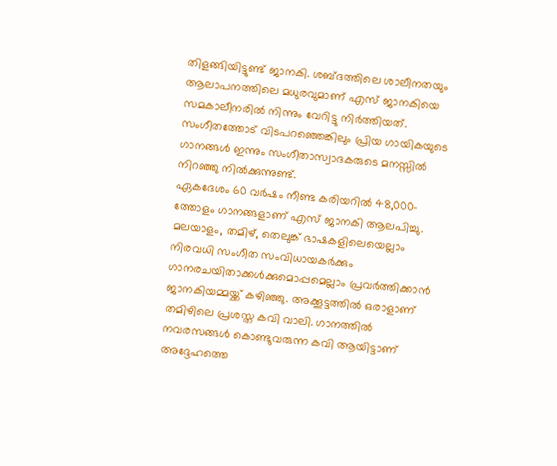തിളങ്ങിയിട്ടുണ്ട് ജാനകി. ശബ്ദത്തിലെ ശാലീനതയും ആലാപനത്തിലെ മധുരവുമാണ് എസ് ജാനകിയെ സമകാലീനരിൽ നിന്നും വേറിട്ടു നിർത്തിയത്. സംഗീതത്തോട് വിടപറഞ്ഞെങ്കിലും പ്രിയ ഗായികയുടെ ഗാനങ്ങൾ ഇന്നും സംഗീതാസ്വാദകരുടെ മനസ്സിൽ നിറഞ്ഞു നിൽക്കുന്നുണ്ട്.
ഏകദേശം 60 വർഷം നീണ്ട കരിയറിൽ 48,000-ത്തോളം ഗാനങ്ങളാണ് എസ് ജാനകി ആലപിച്ചു. മലയാളം, തമിഴ്, തെലുങ്ക് ഭാഷകളിലെയെല്ലാം നിരവധി സംഗീത സംവിധായകർക്കും ഗാനരചയിതാക്കൾക്കുമൊപ്പമെല്ലാം പ്രവർത്തിക്കാൻ ജാനകിയമ്മയ്ക്ക് കഴിഞ്ഞു. അക്കൂട്ടത്തിൽ ഒരാളാണ് തമിഴിലെ പ്രശസ്ത കവി വാലി. ഗാനത്തിൽ നവരസങ്ങൾ കൊണ്ടുവരുന്ന കവി ആയിട്ടാണ് അദ്ദേഹത്തെ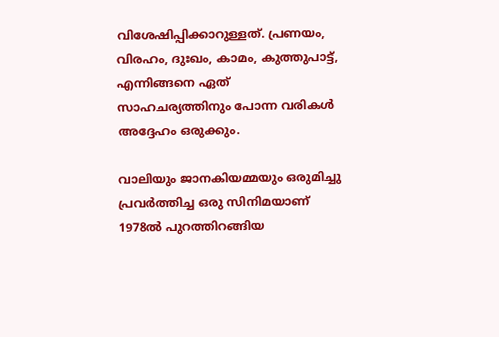വിശേഷിപ്പിക്കാറുള്ളത്. പ്രണയം, വിരഹം, ദുഃഖം, കാമം, കുത്തുപാട്ട്, എന്നിങ്ങനെ ഏത് സാഹചര്യത്തിനും പോന്ന വരികൾ അദ്ദേഹം ഒരുക്കും.

വാലിയും ജാനകിയമ്മയും ഒരുമിച്ചു പ്രവർത്തിച്ച ഒരു സിനിമയാണ് 1978ൽ പുറത്തിറങ്ങിയ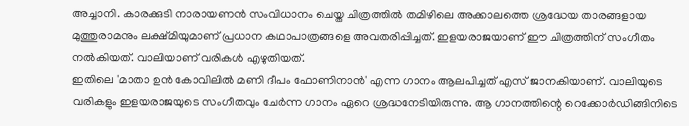അച്ചാനി. കാരക്കുടി നാരായണൻ സംവിധാനം ചെയ്ത ചിത്രത്തിൽ തമിഴിലെ അക്കാലത്തെ ശ്രദ്ധേയ താരങ്ങളായ മുത്തുരാമനും ലക്ഷ്മിയുമാണ് പ്രധാന കഥാപാത്രങ്ങളെ അവതരിപ്പിച്ചത്. ഇളയരാജയാണ് ഈ ചിത്രത്തിന് സംഗീതം നൽകിയത്. വാലിയാണ് വരികൾ എഴുതിയത്.
ഇതിലെ 'മാതാ ഉൻ കോവിലിൽ മണി ദീപം ഫോണിനാൻ' എന്ന ഗാനം ആലപിച്ചത് എസ് ജാനകിയാണ്. വാലിയുടെ വരികളും ഇളയരാജയുടെ സംഗീതവും ചേർന്ന ഗാനം ഏറെ ശ്രദ്ധനേടിയിരുന്നു. ആ ഗാനത്തിന്റെ റെക്കോർഡിങ്ങിനിടെ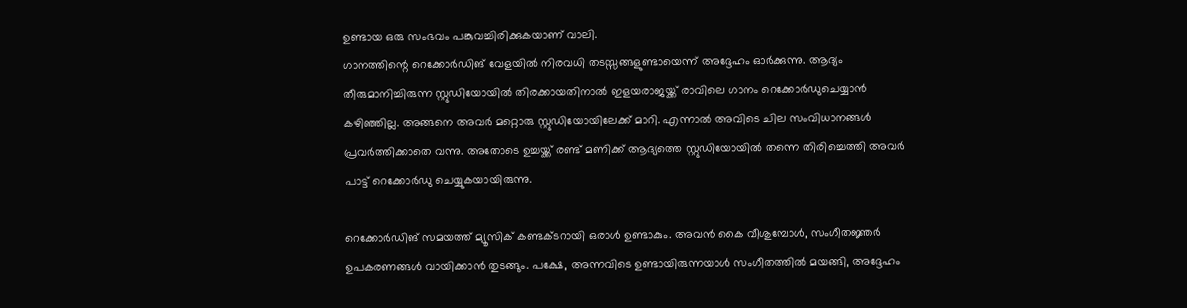ഉണ്ടായ ഒരു സംഭവം പങ്കുവച്ചിരിക്കുകയാണ് വാലി.
ഗാനത്തിന്റെ റെക്കോർഡിങ് വേളയിൽ നിരവധി തടസ്സങ്ങളുണ്ടായെന്ന് അദ്ദേഹം ഓർക്കുന്നു. ആദ്യം തീരുമാനിച്ചിരുന്ന സ്റ്റുഡിയോയിൽ തിരക്കായതിനാൽ ഇളയരാജയ്ക്ക് രാവിലെ ഗാനം റെക്കോർഡുചെയ്യാൻ കഴിഞ്ഞില്ല. അങ്ങനെ അവർ മറ്റൊരു സ്റ്റുഡിയോയിലേക്ക് മാറി. എന്നാൽ അവിടെ ചില സംവിധാനങ്ങൾ പ്രവർത്തിക്കാതെ വന്നു. അതോടെ ഉച്ചയ്ക്ക് രണ്ട് മണിക്ക് ആദ്യത്തെ സ്റ്റുഡിയോയിൽ തന്നെ തിരിച്ചെത്തി അവർ പാട്ട് റെക്കോർഡു ചെയ്യുകയായിരുന്നു.

റെക്കോർഡിങ് സമയത്ത് മ്യൂസിക് കണ്ടക്ടറായി ഒരാൾ ഉണ്ടാകും. അവൻ കൈ വീശുമ്പോൾ, സംഗീതജ്ഞർ ഉപകരണങ്ങൾ വായിക്കാൻ തുടങ്ങും. പക്ഷേ, അന്നവിടെ ഉണ്ടായിരുന്നയാൾ സംഗീതത്തിൽ മയങ്ങി, അദ്ദേഹം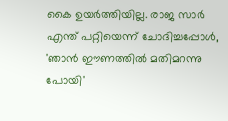കൈ ഉയർത്തിയില്ല. രാജ സാർ എന്ത് പറ്റിയെന്ന് ചോദിച്ചപ്പോൾ, 'ഞാൻ ഈണത്തിൽ മതിമറന്നു പോയി'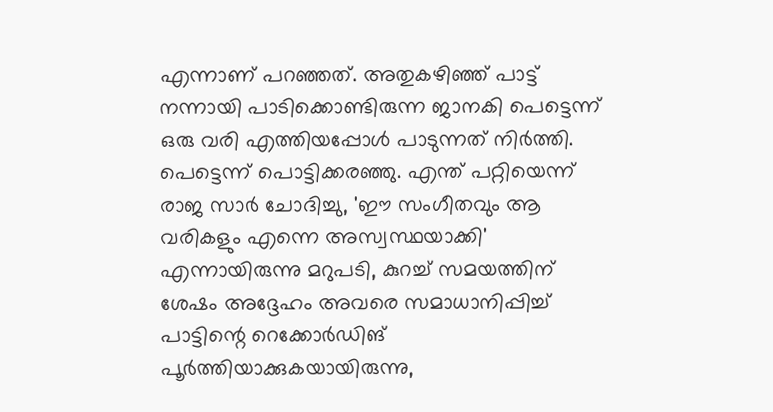എന്നാണ് പറഞ്ഞത്. അതുകഴിഞ്ഞ് പാട്ട് നന്നായി പാടിക്കൊണ്ടിരുന്ന ജാനകി പെട്ടെന്ന് ഒരു വരി എത്തിയപ്പോൾ പാടുന്നത് നിർത്തി.
പെട്ടെന്ന് പൊട്ടിക്കരഞ്ഞു. എന്ത് പറ്റിയെന്ന് രാജ സാർ ചോദിച്ചു, 'ഈ സംഗീതവും ആ വരികളും എന്നെ അസ്വസ്ഥയാക്കി' എന്നായിരുന്നു മറുപടി, കുറച്ച് സമയത്തിന് ശേഷം അദ്ദേഹം അവരെ സമാധാനിപ്പിച്ച് പാട്ടിന്റെ റെക്കോർഡിങ് പൂർത്തിയാക്കുകയായിരുന്നു,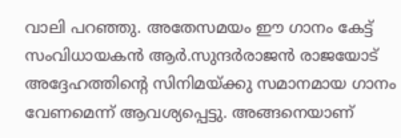വാലി പറഞ്ഞു. അതേസമയം ഈ ഗാനം കേട്ട് സംവിധായകൻ ആർ.സുന്ദർരാജൻ രാജയോട് അദ്ദേഹത്തിന്റെ സിനിമയ്ക്കു സമാനമായ ഗാനം വേണമെന്ന് ആവശ്യപ്പെട്ടു. അങ്ങനെയാണ്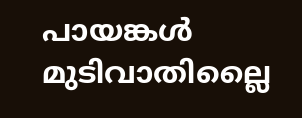പായങ്കൾ മുടിവാതില്ലൈ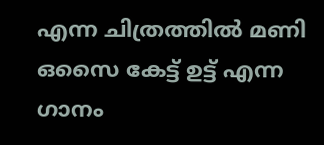എന്ന ചിത്രത്തിൽ മണി ഒസൈ കേട്ട് ഉട്ട് എന്ന ഗാനം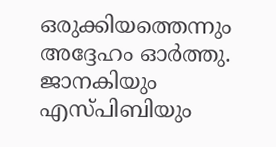ഒരുക്കിയത്തെന്നും അദ്ദേഹം ഓർത്തു. ജാനകിയും എസ്പിബിയും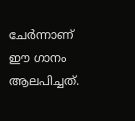ചേർന്നാണ് ഈ ഗാനം ആലപിച്ചത്.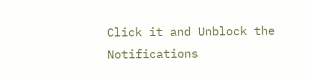Click it and Unblock the Notifications